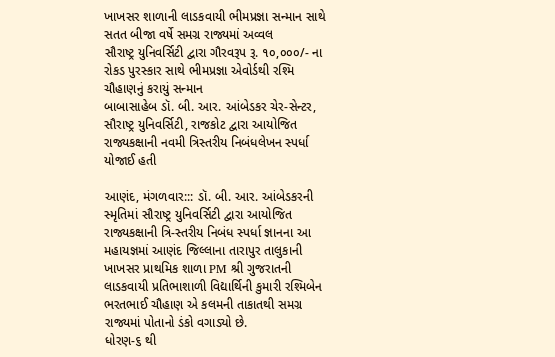ખાખસર શાળાની લાડકવાયી ભીમપ્રજ્ઞા સન્માન સાથે સતત બીજા વર્ષે સમગ્ર રાજ્યમાં અવ્વલ
સૌરાષ્ટ્ર યુનિવર્સિટી દ્વારા ગૌરવરૂપ રૂ. ૧૦,૦૦૦/- ના રોકડ પુરસ્કાર સાથે ભીમપ્રજ્ઞા એવોર્ડથી રશ્મિ ચૌહાણનું કરાયું સન્માન
બાબાસાહેબ ડૉ. બી. આર. આંબેડકર ચેર-સેન્ટર, સૌરાષ્ટ્ર યુનિવર્સિટી, રાજકોટ દ્વારા આયોજિત રાજ્યકક્ષાની નવમી ત્રિસ્તરીય નિબંધલેખન સ્પર્ધા યોજાઈ હતી

આણંદ, મંગળવાર::: ડૉ. બી. આર. આંબેડકરની સ્મૃતિમાં સૌરાષ્ટ્ર યુનિવર્સિટી દ્વારા આયોજિત રાજ્યકક્ષાની ત્રિ-સ્તરીય નિબંધ સ્પર્ધા જ્ઞાનના આ મહાયજ્ઞમાં આણંદ જિલ્લાના તારાપુર તાલુકાની ખાખસર પ્રાથમિક શાળા PM શ્રી ગુજરાતની લાડકવાયી પ્રતિભાશાળી વિદ્યાર્થિની કુમારી રશ્મિબેન ભરતભાઈ ચૌહાણ એ કલમની તાકાતથી સમગ્ર રાજ્યમાં પોતાનો ડંકો વગાડ્યો છે.
ધોરણ-૬ થી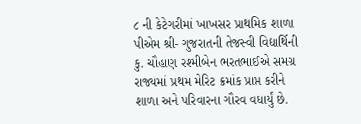૮ ની કેટેગરીમાં ખાખસર પ્રાથમિક શાળા પીએમ શ્રી- ગુજરાતની તેજસ્વી વિદ્યાર્થિની કુ. ચૌહાણ રશ્મીબેન ભરતભાઈએ સમગ્ર રાજ્યમાં પ્રથમ મેરિટ ક્રમાંક પ્રાપ્ત કરીને શાળા અને પરિવારના ગૌરવ વધાર્યું છે.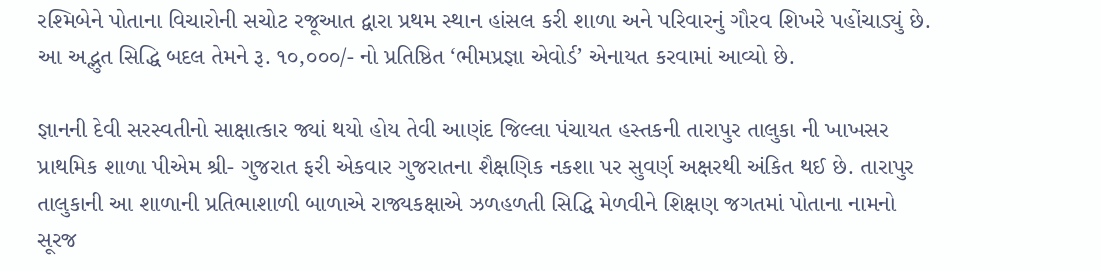રશ્મિબેને પોતાના વિચારોની સચોટ રજૂઆત દ્વારા પ્રથમ સ્થાન હાંસલ કરી શાળા અને પરિવારનું ગૌરવ શિખરે પહોંચાડ્યું છે. આ અદ્ભુત સિદ્ધિ બદલ તેમને રૂ. ૧૦,૦૦૦/- નો પ્રતિષ્ઠિત ‘ભીમપ્રજ્ઞા એવોર્ડ’ એનાયત કરવામાં આવ્યો છે.

જ્ઞાનની દેવી સરસ્વતીનો સાક્ષાત્કાર જ્યાં થયો હોય તેવી આણંદ જિલ્લા પંચાયત હસ્તકની તારાપુર તાલુકા ની ખાખસર પ્રાથમિક શાળા પીએમ શ્રી- ગુજરાત ફરી એકવાર ગુજરાતના શૈક્ષણિક નકશા પર સુવર્ણ અક્ષરથી અંકિત થઈ છે. તારાપુર તાલુકાની આ શાળાની પ્રતિભાશાળી બાળાએ રાજ્યકક્ષાએ ઝળહળતી સિદ્ધિ મેળવીને શિક્ષણ જગતમાં પોતાના નામનો સૂરજ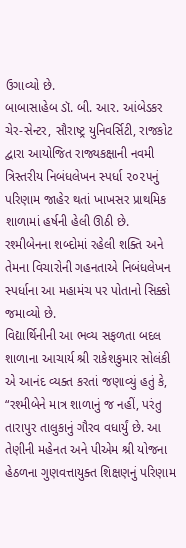ઉગાવ્યો છે.
બાબાસાહેબ ડૉ. બી. આર. આંબેડકર ચેર-સેન્ટર, સૌરાષ્ટ્ર યુનિવર્સિટી, રાજકોટ દ્વારા આયોજિત રાજ્યકક્ષાની નવમી ત્રિસ્તરીય નિબંધલેખન સ્પર્ધા ૨૦૨૫નું પરિણામ જાહેર થતાં ખાખસર પ્રાથમિક શાળામાં હર્ષની હેલી ઊઠી છે.
રશ્મીબેનના શબ્દોમાં રહેલી શક્તિ અને તેમના વિચારોની ગહનતાએ નિબંધલેખન સ્પર્ધાના આ મહામંચ પર પોતાનો સિક્કો જમાવ્યો છે.
વિદ્યાર્થિનીની આ ભવ્ય સફળતા બદલ શાળાના આચાર્ય શ્રી રાકેશકુમાર સોલંકી એ આનંદ વ્યક્ત કરતાં જણાવ્યું હતું કે, “રશ્મીબેને માત્ર શાળાનું જ નહીં, પરંતુ તારાપુર તાલુકાનું ગૌરવ વધાર્યું છે. આ તેણીની મહેનત અને પીએમ શ્રી યોજના હેઠળના ગુણવત્તાયુક્ત શિક્ષણનું પરિણામ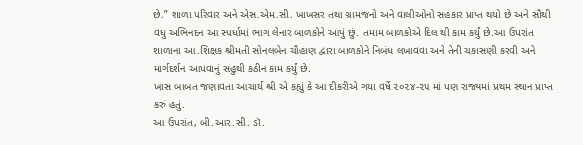છે.” શાળા પરિવાર અને એસ.એમ.સી. ખાખસર તથા ગ્રામજનો અને વાલીઓનો સહકાર પ્રાપ્ત થયો છે અને સૌથી વધુ અભિનદન આ સ્પર્ધામાં ભાગ લેનાર બાળકોને આપું છું. તમામ બાળકોએ દિલ થી કામ કર્યું છે.આ ઉપરાંત શાળાના આ.શિક્ષક શ્રીમતી સોનલબેન ચૌહાણ દ્વારા બાળકોને નિબંધ લખાવવા અને તેની ચકાસણી કરવી અને માર્ગદર્શન આપવાનું સહુથી કઠીન કામ કર્યું છે.
ખાસ બાબત જણાવતા આચાર્ય શ્રી એ કહ્યું કે આ દીકરીએ ગયા વર્ષે ૨૦૨૪-૨૫ માં પણ રાજ્યમાં પ્રથમ સ્થાન પ્રાપ્ત કરું હતું.
આ ઉપરાંત, બી.આર.સી. ડૉ.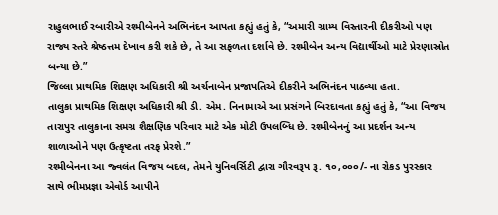રાહુલભાઈ રબારીએ રશ્મીબેનને અભિનંદન આપતા કહ્યું હતું કે, “અમારી ગ્રામ્ય વિસ્તારની દીકરીઓ પણ રાજ્ય સ્તરે શ્રેષ્ઠત્તમ દેખાવ કરી શકે છે, તે આ સફળતા દર્શાવે છે. રશ્મીબેન અન્ય વિદ્યાર્થીઓ માટે પ્રેરણાસ્રોત બન્યા છે.”
જિલ્લા પ્રાથમિક શિક્ષણ અધિકારી શ્રી અર્ચનાબેન પ્રજાપતિએ દીકરીને અભિનંદન પાઠવ્યા હતા.
તાલુકા પ્રાથમિક શિક્ષણ અધિકારી શ્રી ડી. એમ. નિનામાએ આ પ્રસંગને બિરદાવતા કહ્યું હતું કે, “આ વિજય તારાપુર તાલુકાના સમગ્ર શૈક્ષણિક પરિવાર માટે એક મોટી ઉપલબ્ધિ છે. રશ્મીબેનનું આ પ્રદર્શન અન્ય શાળાઓને પણ ઉત્કૃષ્ટતા તરફ પ્રેરશે.”
રશ્મીબેનના આ જ્વલંત વિજય બદલ, તેમને યુનિવર્સિટી દ્વારા ગૌરવરૂપ રૂ. ૧૦,૦૦૦/- ના રોકડ પુરસ્કાર સાથે ભીમપ્રજ્ઞા એવોર્ડ આપીને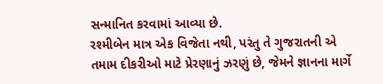સન્માનિત કરવામાં આવ્યા છે.
રશ્મીબેન માત્ર એક વિજેતા નથી, પરંતુ તે ગુજરાતની એ તમામ દીકરીઓ માટે પ્રેરણાનું ઝરણું છે, જેમને જ્ઞાનના માર્ગે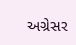અગ્રેસર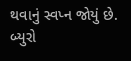થવાનું સ્વપ્ન જોયું છે.
બ્યુરો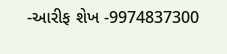-આરીફ શેખ -9974837300